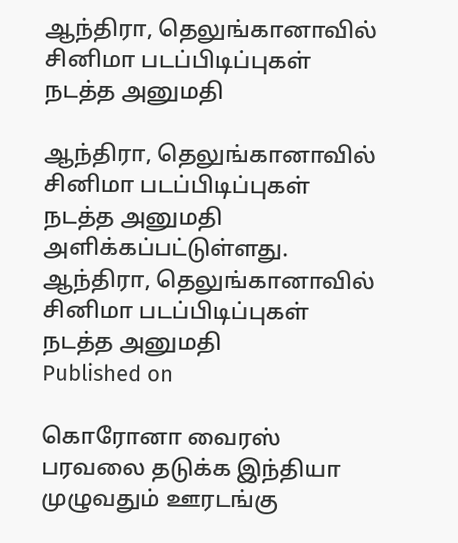ஆந்திரா, தெலுங்கானாவில் சினிமா படப்பிடிப்புகள் நடத்த அனுமதி

ஆந்திரா, தெலுங்கானாவில் சினிமா படப்பிடிப்புகள் நடத்த அனுமதி அளிக்கப்பட்டுள்ளது.
ஆந்திரா, தெலுங்கானாவில் சினிமா படப்பிடிப்புகள் நடத்த அனுமதி
Published on

கொரோனா வைரஸ் பரவலை தடுக்க இந்தியா முழுவதும் ஊரடங்கு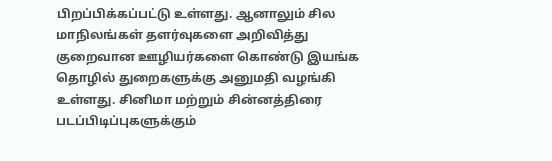பிறப்பிக்கப்பட்டு உள்ளது. ஆனாலும் சில மாநிலங்கள் தளர்வுகளை அறிவித்து குறைவான ஊழியர்களை கொண்டு இயங்க தொழில் துறைகளுக்கு அனுமதி வழங்கி உள்ளது. சினிமா மற்றும் சின்னத்திரை படப்பிடிப்புகளுக்கும்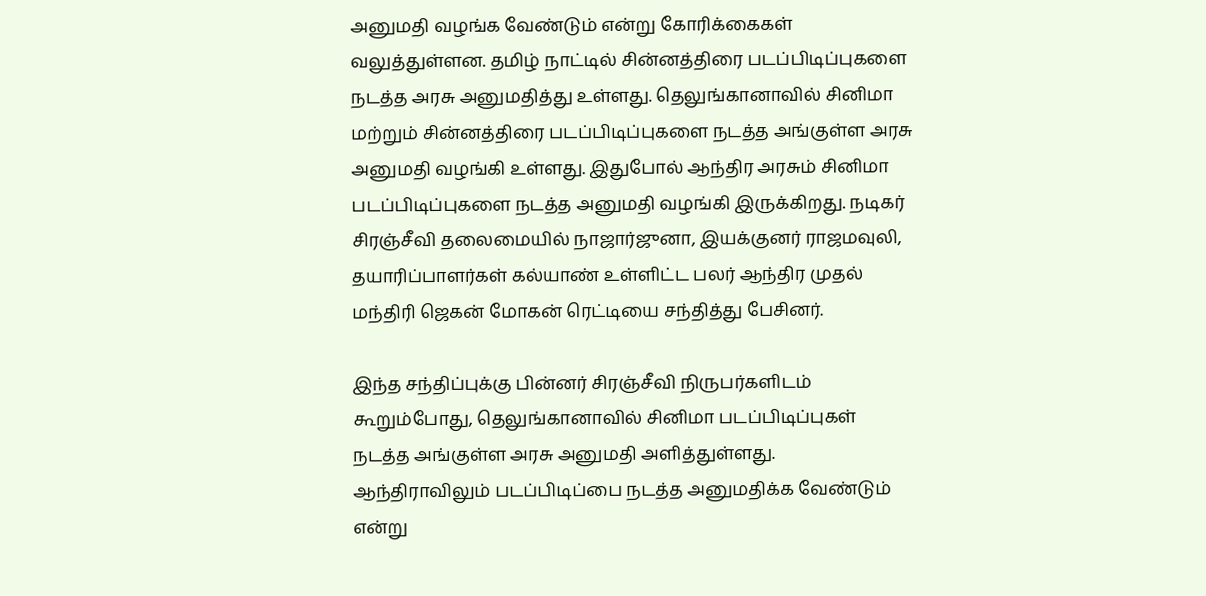அனுமதி வழங்க வேண்டும் என்று கோரிக்கைகள் வலுத்துள்ளன. தமிழ் நாட்டில் சின்னத்திரை படப்பிடிப்புகளை நடத்த அரசு அனுமதித்து உள்ளது. தெலுங்கானாவில் சினிமா மற்றும் சின்னத்திரை படப்பிடிப்புகளை நடத்த அங்குள்ள அரசு அனுமதி வழங்கி உள்ளது. இதுபோல் ஆந்திர அரசும் சினிமா படப்பிடிப்புகளை நடத்த அனுமதி வழங்கி இருக்கிறது. நடிகர் சிரஞ்சீவி தலைமையில் நாஜார்ஜுனா, இயக்குனர் ராஜமவுலி, தயாரிப்பாளர்கள் கல்யாண் உள்ளிட்ட பலர் ஆந்திர முதல் மந்திரி ஜெகன் மோகன் ரெட்டியை சந்தித்து பேசினர்.

இந்த சந்திப்புக்கு பின்னர் சிரஞ்சீவி நிருபர்களிடம் கூறும்போது, தெலுங்கானாவில் சினிமா படப்பிடிப்புகள் நடத்த அங்குள்ள அரசு அனுமதி அளித்துள்ளது. ஆந்திராவிலும் படப்பிடிப்பை நடத்த அனுமதிக்க வேண்டும் என்று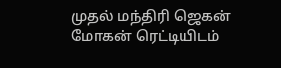முதல் மந்திரி ஜெகன் மோகன் ரெட்டியிடம்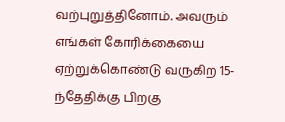வற்புறுத்தினோம். அவரும் எங்கள் கோரிக்கையை ஏற்றுக்கொண்டு வருகிற 15-ந்தேதிக்கு பிறகு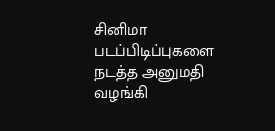சினிமா படப்பிடிப்புகளை நடத்த அனுமதி வழங்கி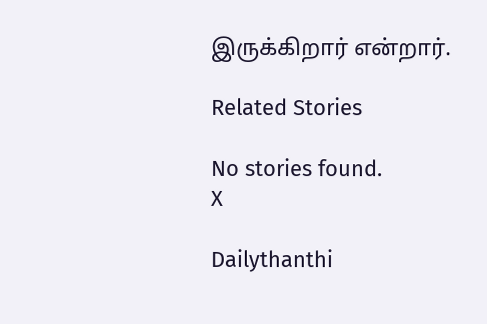இருக்கிறார் என்றார்.

Related Stories

No stories found.
X

Dailythanthi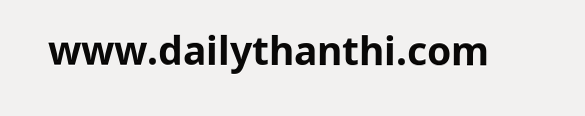www.dailythanthi.com